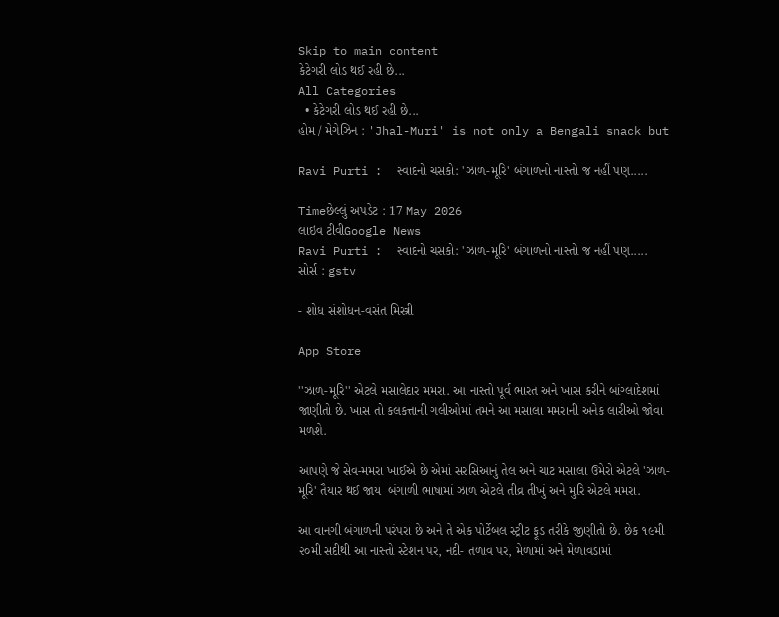Skip to main content
કેટેગરી લોડ થઈ રહી છે...
All Categories
  • કેટેગરી લોડ થઈ રહી છે...
હોમ / મેગેઝિન : 'Jhal-Muri' is not only a Bengali snack but

Ravi Purti :  સ્વાદનો ચસકો: 'ઝાળ-મૂરિ' બંગાળનો નાસ્તો જ નહીં પણ.....

Timeછેલ્લું અપડેટ : 17 May 2026
લાઇવ ટીવીGoogle News
Ravi Purti :  સ્વાદનો ચસકો: 'ઝાળ-મૂરિ' બંગાળનો નાસ્તો જ નહીં પણ.....
સોર્સ : gstv

- શોધ સંશોધન-વસંત મિસ્ત્રી

App Store

''ઝાળ-મૂરિ'' એટલે મસાલેદાર મમરા. આ નાસ્તો પૂર્વ ભારત અને ખાસ કરીને બાંગ્લાદેશમાં જાણીતો છે. ખાસ તો કલકત્તાની ગલીઓમાં તમને આ મસાલા મમરાની અનેક લારીઓ જોવા મળશે.

આપણે જે સેવ-મમરા ખાઈએ છે એમાં સરસિઆનું તેલ અને ચાટ મસાલા ઉમેરો એટલે 'ઝાળ-મૂરિ' તૈયાર થઈ જાય  બંગાળી ભાષામાં ઝાળ એટલે તીવ્ર તીખું અને મુરિ એટલે મમરા.

આ વાનગી બંગાળની પરંપરા છે અને તે એક પોર્ટેબલ સ્ટ્રીટ ફૂડ તરીકે જીણીતો છે. છેક ૧૯મી ૨૦મી સદીથી આ નાસ્તો સ્ટેશન પર, નદી- તળાવ પર, મેળામાં અને મેળાવડામાં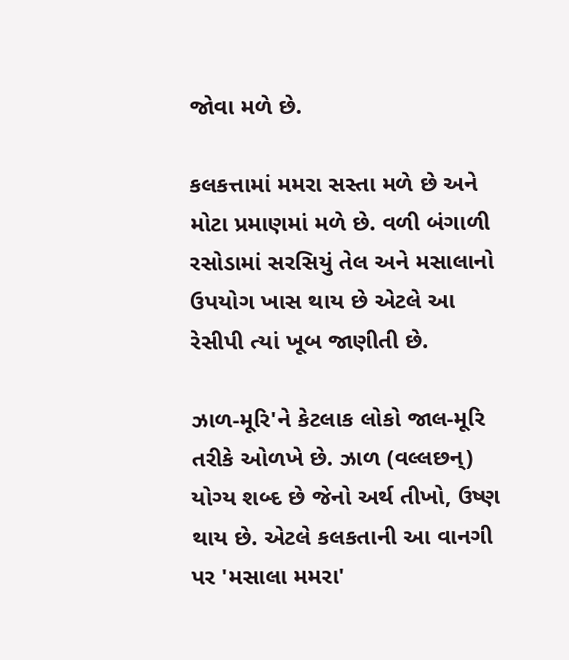જોવા મળે છે.

કલકત્તામાં મમરા સસ્તા મળે છે અને મોટા પ્રમાણમાં મળે છે. વળી બંગાળી રસોડામાં સરસિયું તેલ અને મસાલાનો ઉપયોગ ખાસ થાય છે એટલે આ રેસીપી ત્યાં ખૂબ જાણીતી છે.

ઝાળ-મૂરિ'ને કેટલાક લોકો જાલ-મૂરિ તરીકે ઓળખે છે. ઝાળ (વલ્લછન્) યોગ્ય શબ્દ છે જેનો અર્થ તીખો, ઉષ્ણ થાય છે. એટલે કલકતાની આ વાનગી પર 'મસાલા મમરા'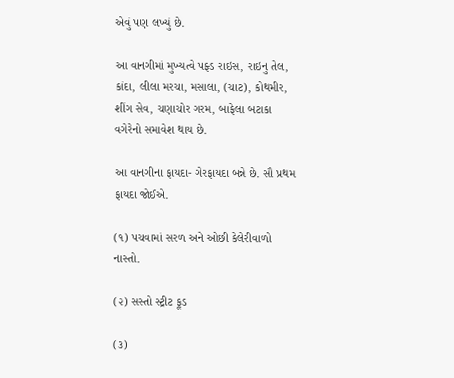એવું પણ લખ્યું છે.

આ વાનગીમાં મુખ્યત્વે પફ્ડ રાઇસ, રાઇનુ તેલ, કાંદા, લીલા મરચા, મસાલા, (ચાટ), કોથમીર, શીંગ સેવ, ચણાચોર ગરમ, બાફેલા બટાકા વગેરેનો સમાવેશ થાય છે.

આ વાનગીના ફાયદા- ગેરફાયદા બન્ને છે. સૌ પ્રથમ ફાયદા જોઈએ.

(૧) પચવામાં સરળ અને ઓછી કેલેરીવાળો નાસ્તો.

(૨) સસ્તો સ્ટ્રીટ ફૂડ

(૩)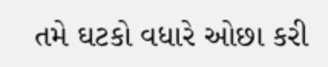તમે ઘટકો વધારે ઓછા કરી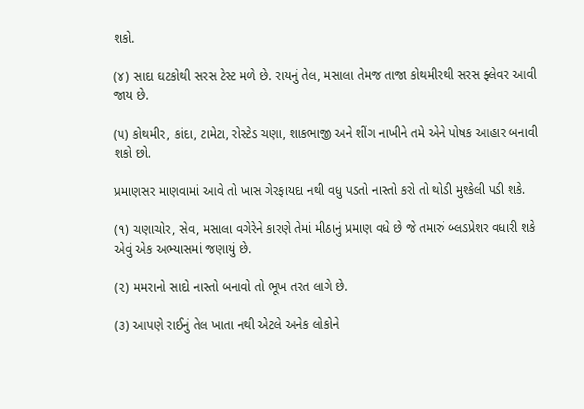શકો.

(૪) સાદા ઘટકોથી સરસ ટેસ્ટ મળે છે. રાયનું તેલ, મસાલા તેમજ તાજા કોથમીરથી સરસ ફ્લેવર આવી જાય છે.

(૫) કોથમીર, કાંદા, ટામેટા, રોસ્ટેડ ચણા, શાકભાજી અને શીંગ નાખીને તમે એને પોષક આહાર બનાવી શકો છો.

પ્રમાણસર માણવામાં આવે તો ખાસ ગેરફાયદા નથી વધુ પડતો નાસ્તો કરો તો થોડી મુશ્કેલી પડી શકે.

(૧) ચણાચોર, સેવ, મસાલા વગેરેને કારણે તેમાં મીઠાનું પ્રમાણ વધે છે જે તમારું બ્લડપ્રેશર વધારી શકે એવું એક અભ્યાસમાં જણાયું છે.

(૨) મમરાનો સાદો નાસ્તો બનાવો તો ભૂખ તરત લાગે છે.

(૩) આપણે રાઈનું તેલ ખાતા નથી એટલે અનેક લોકોને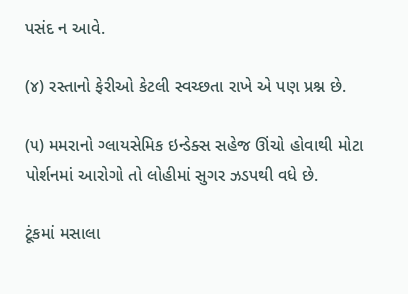પસંદ ન આવે.

(૪) રસ્તાનો ફેરીઓ કેટલી સ્વચ્છતા રાખે એ પણ પ્રશ્ન છે.

(૫) મમરાનો ગ્લાયસેમિક ઇન્ડેક્સ સહેજ ઊંચો હોવાથી મોટા પોર્શનમાં આરોગો તો લોહીમાં સુગર ઝડપથી વધે છે.

ટૂંકમાં મસાલા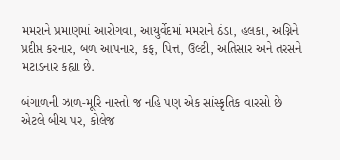મમરાને પ્રમાણમાં આરોગવા, આયુર્વેદમાં મમરાને ઠંડા, હલકા, અગ્નિને પ્રદીપ્ત કરનાર, બળ આપનાર, કફ, પિત્ત, ઉલ્ટી, અતિસાર અને તરસને મટાડનાર કહ્યા છે.

બંગાળની ઝાળ-મૂરિ નાસ્તો જ નહિ પણ એક સાંસ્કૃતિક વારસો છે એટલે બીચ પર, કોલેજ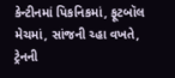કેન્ટીનમાં પિકનિકમાં, ફૂટબૉલ મેચમાં, સાંજની ચ્હા વખતે, ટ્રેનની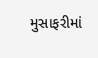મુસાફરીમાં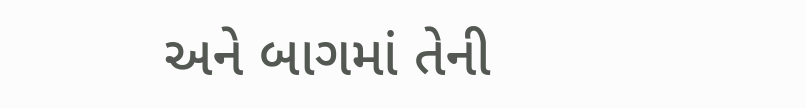અને બાગમાં તેની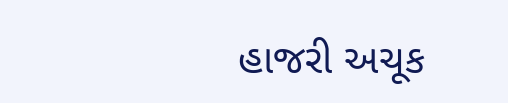હાજરી અચૂક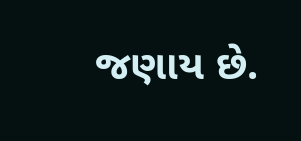જણાય છે.